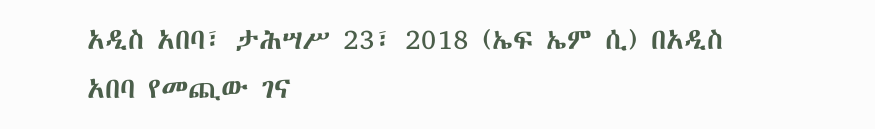አዲስ አበባ፣ ታሕሣሥ 23፣ 2018 (ኤፍ ኤም ሲ) በአዲስ አበባ የመጪው ገና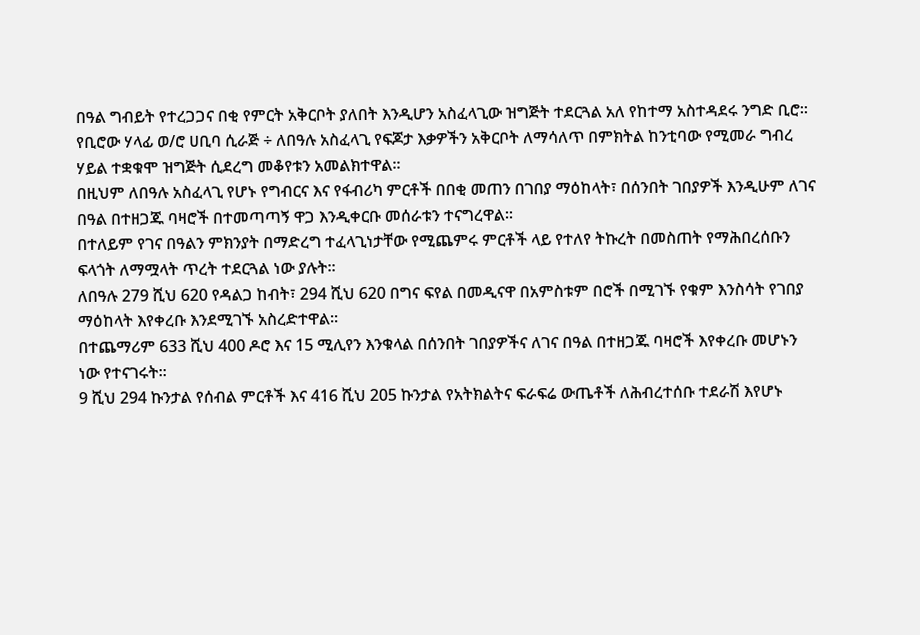በዓል ግብይት የተረጋጋና በቂ የምርት አቅርቦት ያለበት እንዲሆን አስፈላጊው ዝግጅት ተደርጓል አለ የከተማ አስተዳደሩ ንግድ ቢሮ፡፡
የቢሮው ሃላፊ ወ/ሮ ሀቢባ ሲራጅ ÷ ለበዓሉ አስፈላጊ የፍጆታ እቃዎችን አቅርቦት ለማሳለጥ በምክትል ከንቲባው የሚመራ ግብረ ሃይል ተቋቁሞ ዝግጅት ሲደረግ መቆየቱን አመልክተዋል፡፡
በዚህም ለበዓሉ አስፈላጊ የሆኑ የግብርና እና የፋብሪካ ምርቶች በበቂ መጠን በገበያ ማዕከላት፣ በሰንበት ገበያዎች እንዲሁም ለገና በዓል በተዘጋጁ ባዛሮች በተመጣጣኝ ዋጋ እንዲቀርቡ መሰራቱን ተናግረዋል፡፡
በተለይም የገና በዓልን ምክንያት በማድረግ ተፈላጊነታቸው የሚጨምሩ ምርቶች ላይ የተለየ ትኩረት በመስጠት የማሕበረሰቡን ፍላጎት ለማሟላት ጥረት ተደርጓል ነው ያሉት፡፡
ለበዓሉ 279 ሺህ 620 የዳልጋ ከብት፣ 294 ሺህ 620 በግና ፍየል በመዲናዋ በአምስቱም በሮች በሚገኙ የቁም እንስሳት የገበያ ማዕከላት እየቀረቡ እንደሚገኙ አስረድተዋል፡፡
በተጨማሪም 633 ሺህ 400 ዶሮ እና 15 ሚሊየን እንቁላል በሰንበት ገበያዎችና ለገና በዓል በተዘጋጁ ባዛሮች እየቀረቡ መሆኑን ነው የተናገሩት፡፡
9 ሺህ 294 ኩንታል የሰብል ምርቶች እና 416 ሺህ 205 ኩንታል የአትክልትና ፍራፍሬ ውጤቶች ለሕብረተሰቡ ተደራሽ እየሆኑ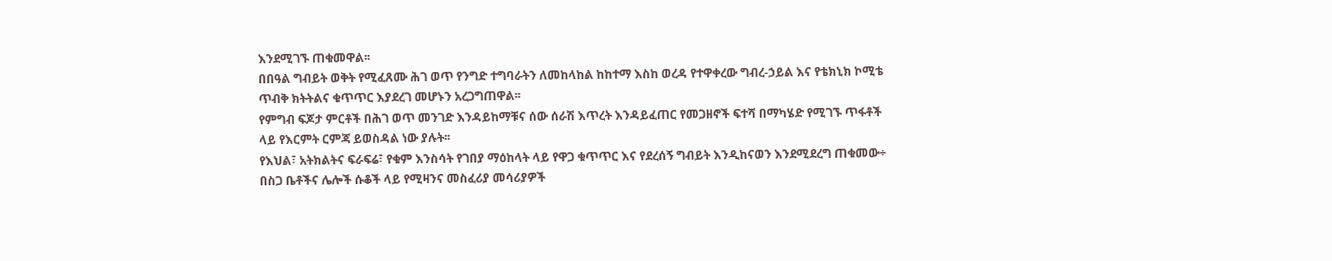እንደሚገኙ ጠቁመዋል፡፡
በበዓል ግብይት ወቅት የሚፈጸሙ ሕገ ወጥ የንግድ ተግባራትን ለመከላከል ከከተማ እስከ ወረዳ የተዋቀረው ግብረ-ኃይል እና የቴክኒክ ኮሚቴ ጥብቅ ክትትልና ቁጥጥር እያደረገ መሆኑን አረጋግጠዋል፡፡
የምግብ ፍጆታ ምርቶች በሕገ ወጥ መንገድ እንዳይከማቹና ሰው ሰራሽ እጥረት እንዳይፈጠር የመጋዘኖች ፍተሻ በማካሄድ የሚገኙ ጥፋቶች ላይ የእርምት ርምጃ ይወስዳል ነው ያሉት፡፡
የእህል፣ አትክልትና ፍራፍሬ፣ የቁም እንስሳት የገበያ ማዕከላት ላይ የዋጋ ቁጥጥር እና የደረሰኝ ግብይት እንዲከናወን እንደሚደረግ ጠቁመው÷ በስጋ ቤቶችና ሌሎች ሱቆች ላይ የሚዛንና መስፈሪያ መሳሪያዎች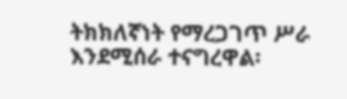ትክክለኛነት የማረጋገጥ ሥራ እንደሚሰራ ተናግረዋል፡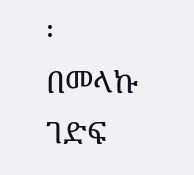፡
በመላኩ ገድፍ